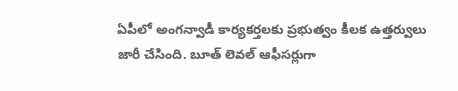ఏపీలో అంగన్వాడీ కార్యకర్తలకు ప్రభుత్వం కీలక ఉత్తర్వులు జారీ చేసింది. బూత్ లెవల్ ఆఫీసర్లుగా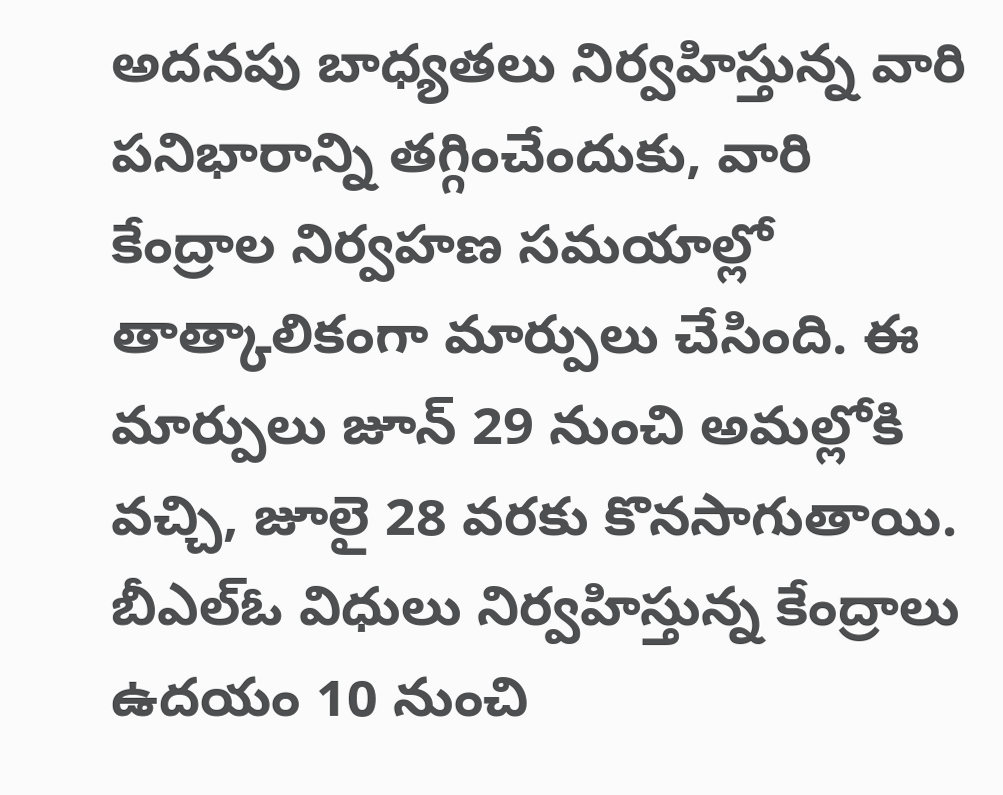అదనపు బాధ్యతలు నిర్వహిస్తున్న వారి పనిభారాన్ని తగ్గించేందుకు, వారి కేంద్రాల నిర్వహణ సమయాల్లో తాత్కాలికంగా మార్పులు చేసింది. ఈ మార్పులు జూన్ 29 నుంచి అమల్లోకి వచ్చి, జూలై 28 వరకు కొనసాగుతాయి. బీఎల్ఓ విధులు నిర్వహిస్తున్న కేంద్రాలు ఉదయం 10 నుంచి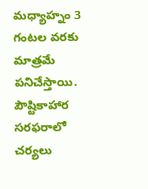మధ్యాహ్నం 3 గంటల వరకు మాత్రమే పనిచేస్తాయి. పౌష్టికాహార సరఫరాలో చర్యలు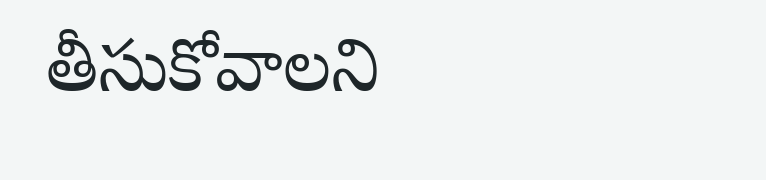తీసుకోవాలని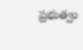ప్రభుత్వం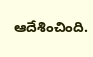ఆదేశించింది.